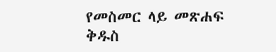የመስመር ላይ መጽሐፍ ቅዱስ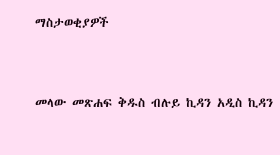ማስታወቂያዎች


መላው መጽሐፍ ቅዱስ ብሉይ ኪዳን አዲስ ኪዳን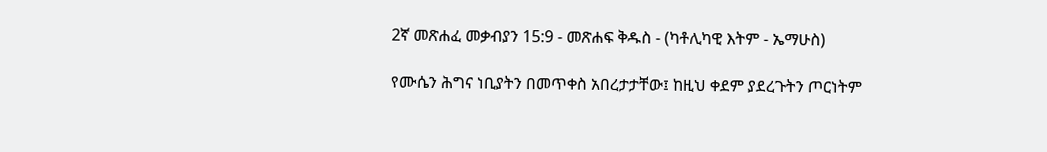2ኛ መጽሐፈ መቃብያን 15:9 - መጽሐፍ ቅዱስ - (ካቶሊካዊ እትም - ኤማሁስ)

የሙሴን ሕግና ነቢያትን በመጥቀስ አበረታታቸው፤ ከዚህ ቀደም ያደረጉትን ጦርነትም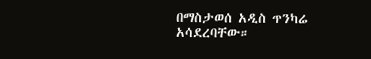በማስታወሰ አዲስ ጥንካሬ አሳደረባቸው።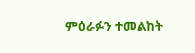ምዕራፉን ተመልከት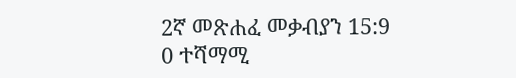2ኛ መጽሐፈ መቃብያን 15:9
0 ተሻማሚ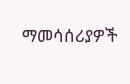ማመሳሰሪያዎች